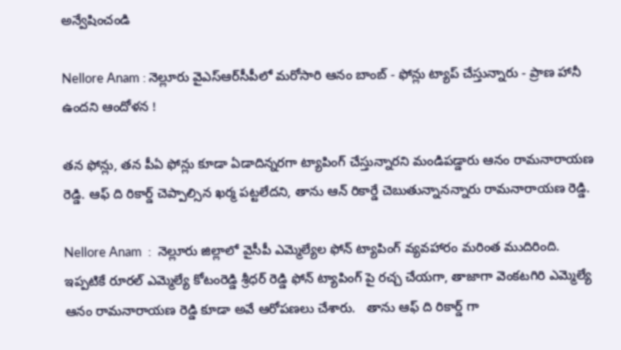అన్వేషించండి

Nellore Anam : నెల్లూరు వైఎస్ఆర్‌సీపీలో మరోసారి ఆనం బాంబ్ - ఫోన్లు ట్యాప్ చేస్తున్నారు - ప్రాణ హానీ ఉందని ఆందోళన !

తన ఫోన్లు, తన పీఏ ఫోన్లు కూడా ఏడాదిన్నరగా ట్యాపింగ్ చేస్తున్నారని మండిపడ్డారు ఆనం రామనారాయణ రెడ్డి. ఆఫ్ ది రికార్డ్ చెప్పాల్సిన ఖర్మ పట్టలేదని, తాను ఆన్ రికార్డే చెబుతున్నానన్నారు రామనారాయణ రెడ్డి.

Nellore Anam  :  నెల్లూరు జిల్లాలో వైసీపీ ఎమ్మెల్యేల ఫోన్ ట్యాపింగ్ వ్యవహారం మరింత ముదిరింది. ఇప్పటికే రూరల్ ఎమ్మెల్యే కోటంరెడ్డి శ్రీధర్ రెడ్డి ఫోన్ ట్యాపింగ్ పై రచ్చ చేయగా, తాజాగా వెంకటగిరి ఎమ్మెల్యే ఆనం రామనారాయణ రెడ్డి కూడా అవే ఆరోపణలు చేశారు.   తాను ఆఫ్ ది రికార్డ్ గా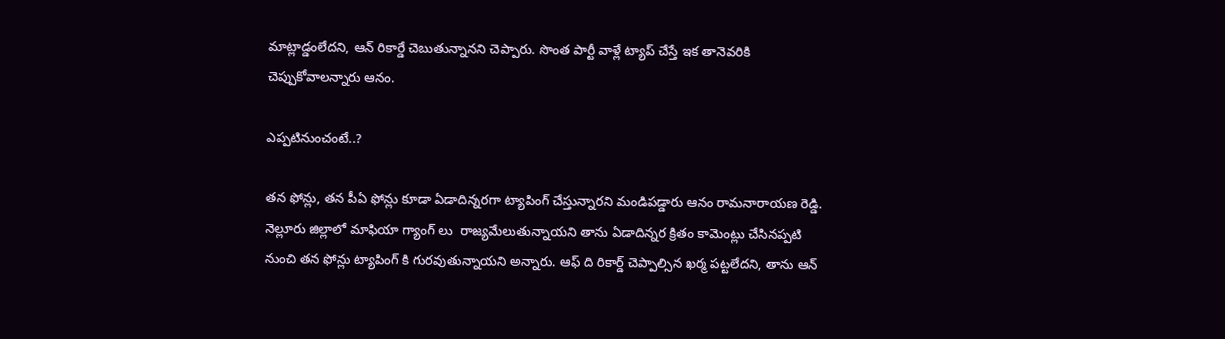మాట్లాడ్డంలేదని, ఆన్ రికార్డే చెబుతున్నానని చెప్పారు. సొంత పార్టీ వాళ్లే ట్యాప్ చేస్తే ఇక తానెవరికి చెప్పుకోవాలన్నారు ఆనం.

ఎప్పటినుంచంటే..?

తన ఫోన్లు, తన పీఏ ఫోన్లు కూడా ఏడాదిన్నరగా ట్యాపింగ్ చేస్తున్నారని మండిపడ్డారు ఆనం రామనారాయణ రెడ్డి. నెల్లూరు జిల్లాలో మాఫియా గ్యాంగ్ లు  రాజ్యమేలుతున్నాయని తాను ఏడాదిన్నర క్రితం కామెంట్లు చేసినప్పటి నుంచి తన ఫోన్లు ట్యాపింగ్ కి గురవుతున్నాయని అన్నారు. ఆఫ్ ది రికార్డ్ చెప్పాల్సిన ఖర్మ పట్టలేదని, తాను ఆన్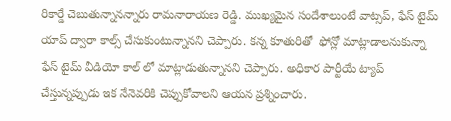రికార్డే చెబుతున్నానన్నారు రామనారాయణ రెడ్డి. ముఖ్యమైన సందేశాలుంటే వాట్సప్, ఫేస్ టైమ్ యాప్ ద్వారా కాల్స్ చేసుకుంటున్నానని చెప్పారు. కన్న కూతురితో  ఫోన్లో మాట్లాడాలనుకున్నా ఫేస్ టైమ్ వీడియో కాల్ లో మాట్లాడుతున్నానని చెప్పారు. అధికార పార్టీయే ట్యాప్ చేస్తున్నప్పుడు ఇక నేనెవరికి చెప్పుకోవాలని ఆయన ప్రశ్నించారు.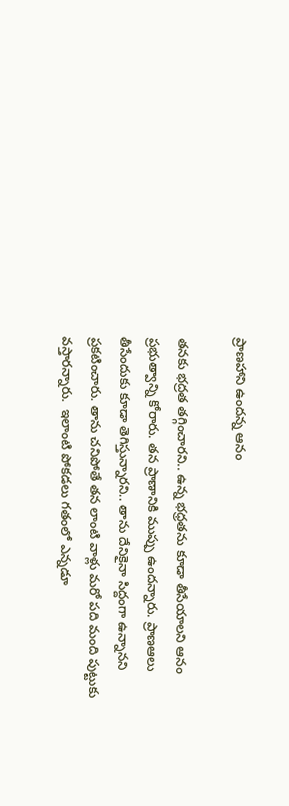ప్రాణహాని ఉందన్న ఆనం

తనకు భద్రత తగ్గించారని.. ఉన్న భధ్రతను కూడా తీసేయాలని ఆనం ప్రభుత్వాన్ని కోరారు. తన ప్రాణానికి ముప్పు ఉందన్నారు. ప్రాణఆలు తీసేందుకు కూడా తెగిస్తున్నారని.. తాను దేనికైనా సిద్దంగా ఉన్నానని ప్రకటించారు. తాను చనిపోతే తన లాంటి వాళ్లు మరో పది మంది పుట్టుకు వస్తారన్నారు.  ఇలాంటి పోకడలు గతంలో ఎన్నడూ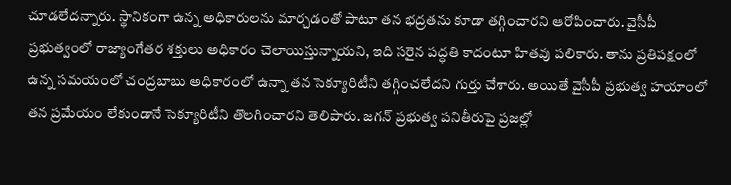చూడలేదన్నారు. స్థానికంగా ఉన్న అధికారులను మార్చడంతో పాటూ తన భద్రతను కూడా తగ్గించారని ఆరోపించారు. వైసీపీ ప్రభుత్వంలో రాజ్యాంగేతర శక్తులు అధికారం చెలాయిస్తున్నాయని, ఇది సరైన పద్ధతి కాదంటూ హితవు పలికారు. తాను ప్రతిపక్షంలో ఉన్న సమయంలో చంద్రబాబు అధికారంలో ఉన్నా తన సెక్యూరిటీని తగ్గించలేదని గుర్తు చేశారు. అయితే వైసీపీ ప్రభుత్వ హయాంలో తన ప్రమేయం లేకుండానే సెక్యూరిటీని తొలగించారని తెలిపారు. జగన్ ప్రభుత్వ పనితీరుపై ప్రజల్లో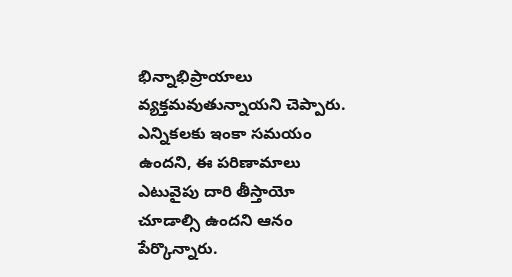భిన్నాభిప్రాయాలు వ్యక్తమవుతున్నాయని చెప్పారు. ఎన్నికలకు ఇంకా సమయం ఉందని, ఈ పరిణామాలు ఎటువైపు దారి తీస్తాయో చూడాల్సి ఉందని ఆనం పేర్కొన్నారు.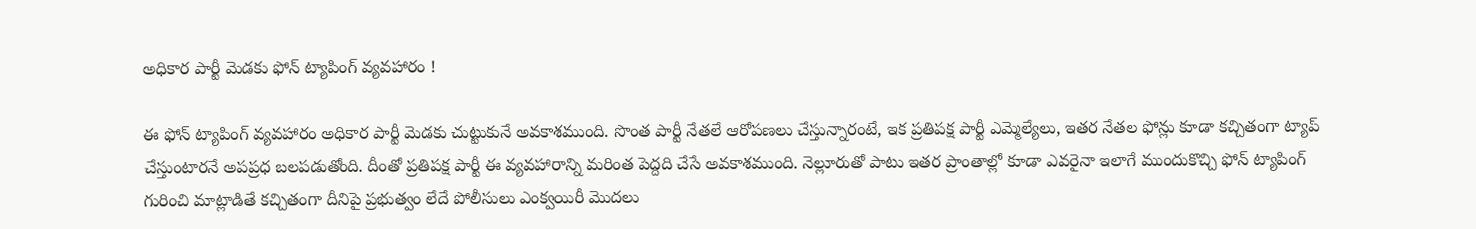అధికార పార్టీ మెడకు ఫోన్ ట్యాపింగ్ వ్యవహారం !

ఈ ఫోన్ ట్యాపింగ్ వ్యవహారం అధికార పార్టీ మెడకు చుట్టుకునే అవకాశముంది. సొంత పార్టీ నేతలే ఆరోపణలు చేస్తున్నారంటే, ఇక ప్రతిపక్ష పార్టీ ఎమ్మెల్యేలు, ఇతర నేతల ఫోన్లు కూడా కచ్చితంగా ట్యాప్ చేస్తుంటారనే అపప్రధ బలపడుతోంది. దీంతో ప్రతిపక్ష పార్టీ ఈ వ్యవహారాన్ని మరింత పెద్దది చేసే అవకాశముంది. నెల్లూరుతో పాటు ఇతర ప్రాంతాల్లో కూడా ఎవరైనా ఇలాగే ముందుకొచ్చి ఫోన్ ట్యాపింగ్ గురించి మాట్లాడితే కచ్చితంగా దీనిపై ప్రభుత్వం లేదే పోలీసులు ఎంక్వయిరీ మొదలు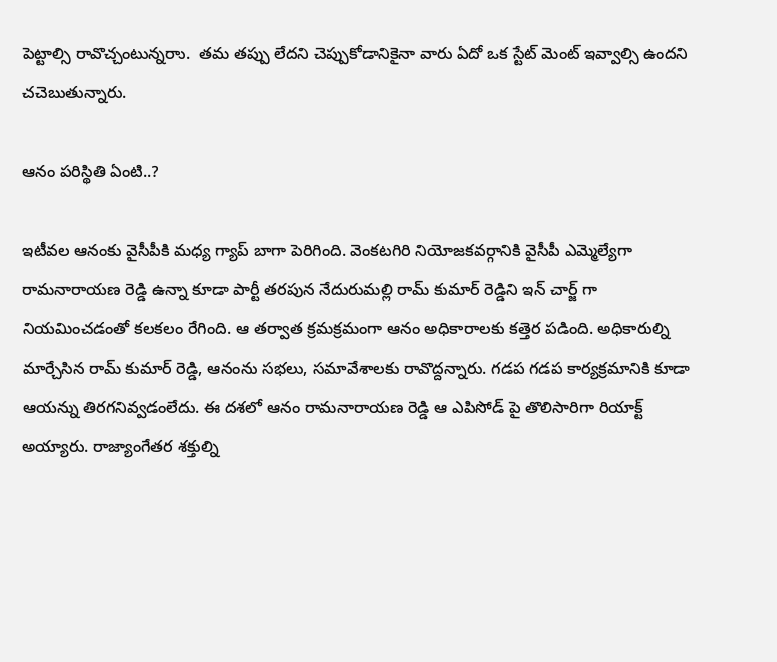పెట్టాల్సి రావొచ్చంటున్నరాు.  తమ తప్పు లేదని చెప్పుకోడానికైనా వారు ఏదో ఒక స్టేట్ మెంట్ ఇవ్వాల్సి ఉందని చచెబుతున్నారు.

ఆనం పరిస్థితి ఏంటి..?

ఇటీవల ఆనంకు వైసీపీకి మధ్య గ్యాప్ బాగా పెరిగింది. వెంకటగిరి నియోజకవర్గానికి వైసీపీ ఎమ్మెల్యేగా రామనారాయణ రెడ్డి ఉన్నా కూడా పార్టీ తరపున నేదురుమల్లి రామ్ కుమార్ రెడ్డిని ఇన్ చార్జ్ గా నియమించడంతో కలకలం రేగింది. ఆ తర్వాత క్రమక్రమంగా ఆనం అధికారాలకు కత్తెర పడింది. అధికారుల్ని మార్చేసిన రామ్ కుమార్ రెడ్డి, ఆనంను సభలు, సమావేశాలకు రావొద్దన్నారు. గడప గడప కార్యక్రమానికి కూడా ఆయన్ను తిరగనివ్వడంలేదు. ఈ దశలో ఆనం రామనారాయణ రెడ్డి ఆ ఎపిసోడ్ పై తొలిసారిగా రియాక్ట్ అయ్యారు. రాజ్యాంగేతర శక్తుల్ని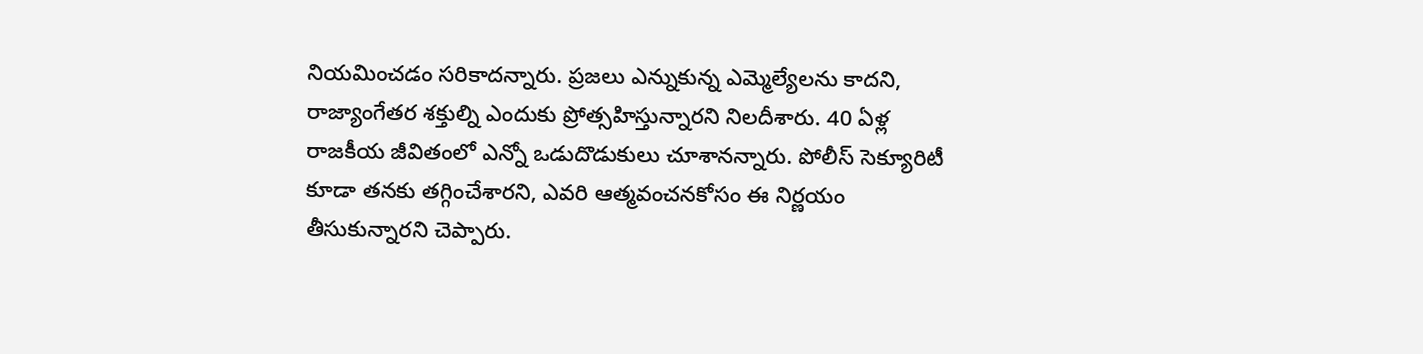నియమించడం సరికాదన్నారు. ప్రజలు ఎన్నుకున్న ఎమ్మెల్యేలను కాదని, రాజ్యాంగేతర శక్తుల్ని ఎందుకు ప్రోత్సహిస్తున్నారని నిలదీశారు. 40 ఏళ్ల రాజకీయ జీవితంలో ఎన్నో ఒడుదొడుకులు చూశానన్నారు. పోలీస్ సెక్యూరిటీ కూడా తనకు తగ్గించేశారని, ఎవరి ఆత్మవంచనకోసం ఈ నిర్ణయం తీసుకున్నారని చెప్పారు.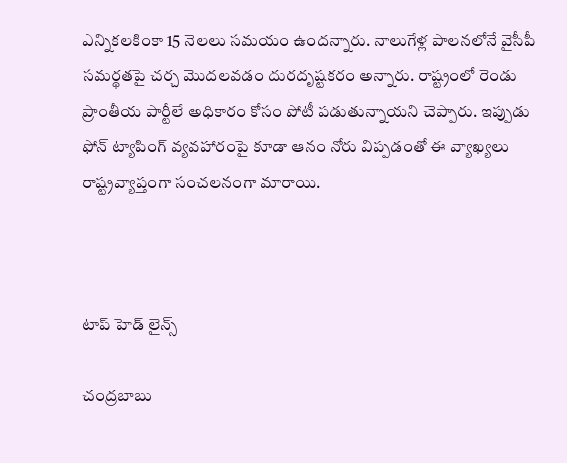ఎన్నికలకింకా 15 నెలలు సమయం ఉందన్నారు. నాలుగేళ్ల పాలనలోనే వైసీపీ సమర్థతపై చర్చ మొదలవడం దురదృష్టకరం అన్నారు. రాష్ట్రంలో రెండు ప్రాంతీయ పార్టీలే అధికారం కోసం పోటీ పడుతున్నాయని చెప్పారు. ఇప్పుడు ఫోన్ ట్యాపింగ్ వ్యవహారంపై కూడా ఆనం నోరు విప్పడంతో ఈ వ్యాఖ్యలు రాష్ట్రవ్యాప్తంగా సంచలనంగా మారాయి.



టాప్ హెడ్ లైన్స్

చంద్రబాబు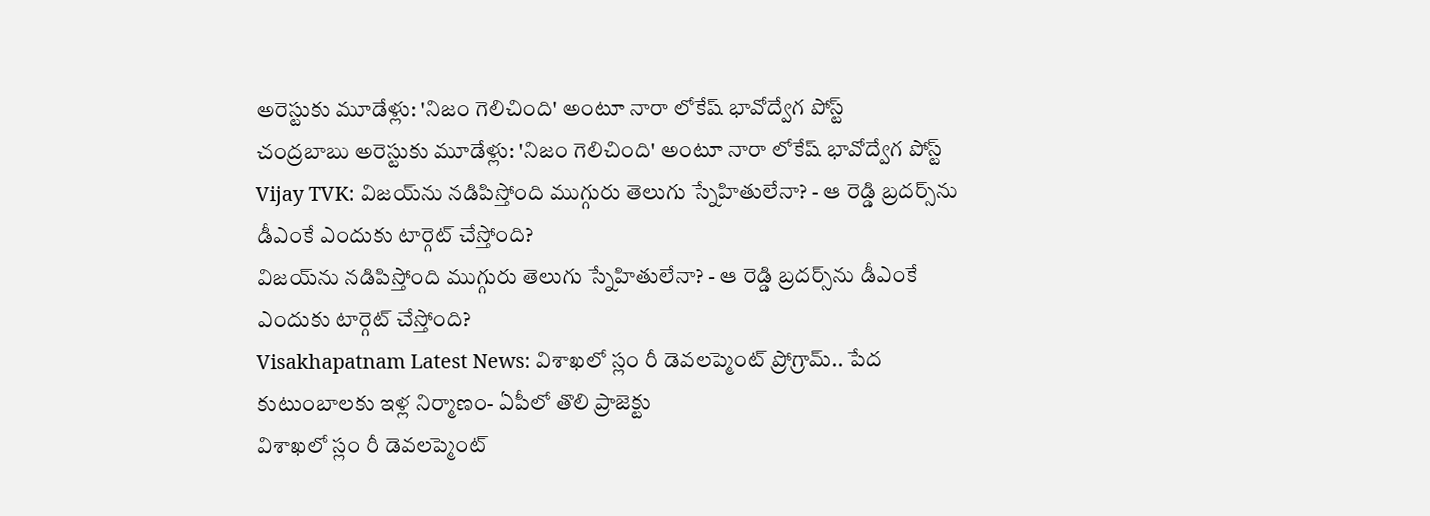అరెస్టుకు మూడేళ్లు: 'నిజం గెలిచింది' అంటూ నారా లోకేష్ భావోద్వేగ పోస్ట్
చంద్రబాబు అరెస్టుకు మూడేళ్లు: 'నిజం గెలిచింది' అంటూ నారా లోకేష్ భావోద్వేగ పోస్ట్
Vijay TVK: విజయ్‌ను నడిపిస్తోంది ముగ్గురు తెలుగు స్నేహితులేనా? - ఆ రెడ్డి బ్రదర్స్‌ను డీఎంకే ఎందుకు టార్గెట్ చేస్తోంది?
విజయ్‌ను నడిపిస్తోంది ముగ్గురు తెలుగు స్నేహితులేనా? - ఆ రెడ్డి బ్రదర్స్‌ను డీఎంకే ఎందుకు టార్గెట్ చేస్తోంది?
Visakhapatnam Latest News: విశాఖలో స్లం రీ డెవలప్మెంట్ ప్రోగ్రామ్.. పేద కుటుంబాలకు ఇళ్ల నిర్మాణం- ఏపీలో తొలి ప్రాజెక్టు
విశాఖలో స్లం రీ డెవలప్మెంట్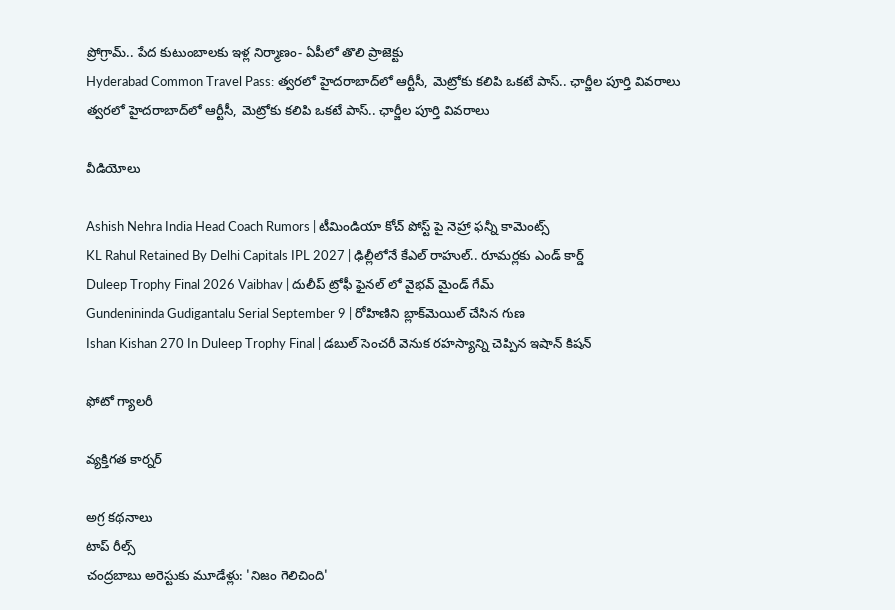ప్రోగ్రామ్.. పేద కుటుంబాలకు ఇళ్ల నిర్మాణం- ఏపీలో తొలి ప్రాజెక్టు
Hyderabad Common Travel Pass: త్వరలో హైదరాబాద్‌లో ఆర్టీసీ, మెట్రోకు కలిపి ఒకటే పాస్.. ఛార్జీల పూర్తి వివరాలు
త్వరలో హైదరాబాద్‌లో ఆర్టీసీ, మెట్రోకు కలిపి ఒకటే పాస్.. ఛార్జీల పూర్తి వివరాలు

వీడియోలు

Ashish Nehra India Head Coach Rumors | టీమిండియా కోచ్ పోస్ట్ పై నెహ్రా ఫన్నీ కామెంట్స్
KL Rahul Retained By Delhi Capitals IPL 2027 | ఢిల్లీలోనే కేఎల్ రాహుల్.. రూమర్లకు ఎండ్ కార్డ్
Duleep Trophy Final 2026 Vaibhav | దులీప్ ట్రోఫీ ఫైనల్ లో వైభవ్ మైండ్ గేమ్
Gundenininda Gudigantalu Serial September 9 | రోహిణిని బ్లాక్‌మెయిల్ చేసిన గుణ
Ishan Kishan 270 In Duleep Trophy Final | డబుల్ సెంచరీ వెనుక రహస్యాన్ని చెప్పిన ఇషాన్ కిషన్

ఫోటో గ్యాలరీ

వ్యక్తిగత కార్నర్

అగ్ర కథనాలు
టాప్ రీల్స్
చంద్రబాబు అరెస్టుకు మూడేళ్లు: 'నిజం గెలిచింది'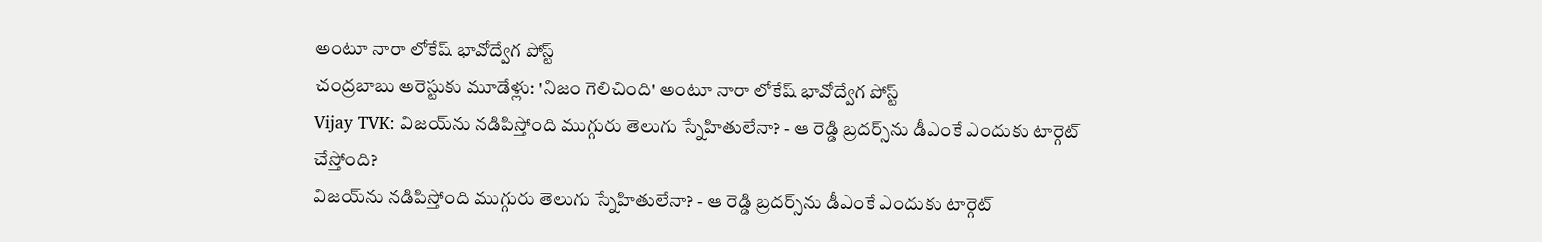అంటూ నారా లోకేష్ భావోద్వేగ పోస్ట్
చంద్రబాబు అరెస్టుకు మూడేళ్లు: 'నిజం గెలిచింది' అంటూ నారా లోకేష్ భావోద్వేగ పోస్ట్
Vijay TVK: విజయ్‌ను నడిపిస్తోంది ముగ్గురు తెలుగు స్నేహితులేనా? - ఆ రెడ్డి బ్రదర్స్‌ను డీఎంకే ఎందుకు టార్గెట్ చేస్తోంది?
విజయ్‌ను నడిపిస్తోంది ముగ్గురు తెలుగు స్నేహితులేనా? - ఆ రెడ్డి బ్రదర్స్‌ను డీఎంకే ఎందుకు టార్గెట్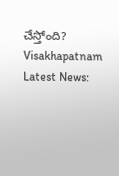చేస్తోంది?
Visakhapatnam Latest News: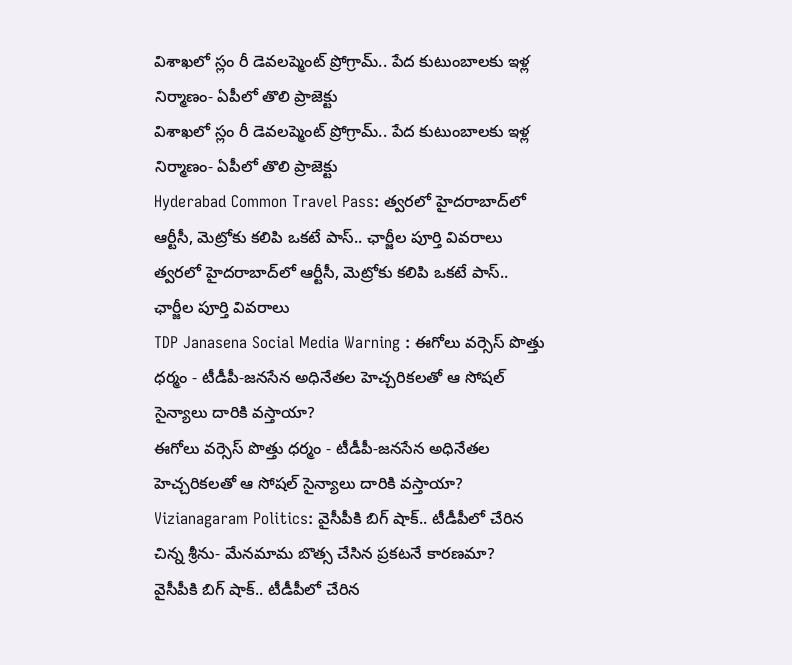విశాఖలో స్లం రీ డెవలప్మెంట్ ప్రోగ్రామ్.. పేద కుటుంబాలకు ఇళ్ల నిర్మాణం- ఏపీలో తొలి ప్రాజెక్టు
విశాఖలో స్లం రీ డెవలప్మెంట్ ప్రోగ్రామ్.. పేద కుటుంబాలకు ఇళ్ల నిర్మాణం- ఏపీలో తొలి ప్రాజెక్టు
Hyderabad Common Travel Pass: త్వరలో హైదరాబాద్‌లో ఆర్టీసీ, మెట్రోకు కలిపి ఒకటే పాస్.. ఛార్జీల పూర్తి వివరాలు
త్వరలో హైదరాబాద్‌లో ఆర్టీసీ, మెట్రోకు కలిపి ఒకటే పాస్.. ఛార్జీల పూర్తి వివరాలు
TDP Janasena Social Media Warning : ఈగోలు వర్సెస్ పొత్తు ధర్మం - టీడీపీ-జనసేన అధినేతల హెచ్చరికలతో ఆ సోషల్ సైన్యాలు దారికి వస్తాయా?
ఈగోలు వర్సెస్ పొత్తు ధర్మం - టీడీపీ-జనసేన అధినేతల హెచ్చరికలతో ఆ సోషల్ సైన్యాలు దారికి వస్తాయా?
Vizianagaram Politics: వైసీపీకి బిగ్ షాక్.. టీడీపీలో చేరిన చిన్న శ్రీను- మేనమామ బొత్స చేసిన ప్రకటనే కారణమా?
వైసీపీకి బిగ్ షాక్.. టీడీపీలో చేరిన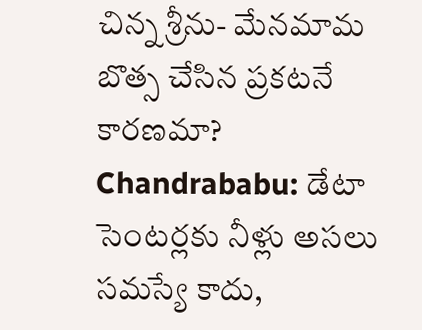చిన్న శ్రీను- మేనమామ బొత్స చేసిన ప్రకటనే కారణమా?
Chandrababu: డేటా సెంటర్లకు నీళ్లు అసలు సమస్యే కాదు,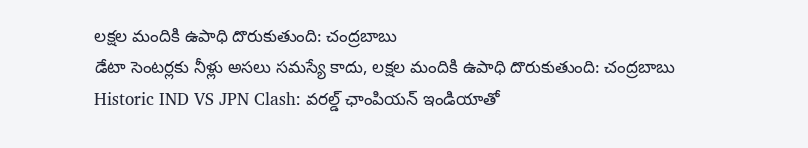లక్షల మందికి ఉపాధి దొరుకుతుంది: చంద్రబాబు
డేటా సెంటర్లకు నీళ్లు అసలు సమస్యే కాదు, లక్షల మందికి ఉపాధి దొరుకుతుంది: చంద్రబాబు
Historic IND VS JPN Clash: వ‌ర‌ల్డ్ ఛాంపియన్ ఇండియాతో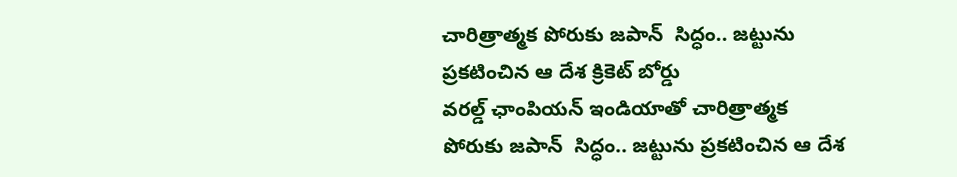చారిత్రాత్మక పోరుకు జపాన్  సిద్ధం.. జ‌ట్టును ప్ర‌క‌టించిన ఆ దేశ క్రికెట్ బోర్డు
వ‌ర‌ల్డ్ ఛాంపియన్ ఇండియాతో చారిత్రాత్మక పోరుకు జపాన్  సిద్ధం.. జ‌ట్టును ప్ర‌క‌టించిన ఆ దేశ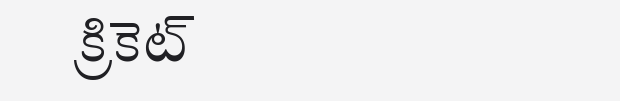క్రికెట్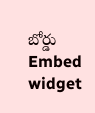బోర్డు
Embed widget